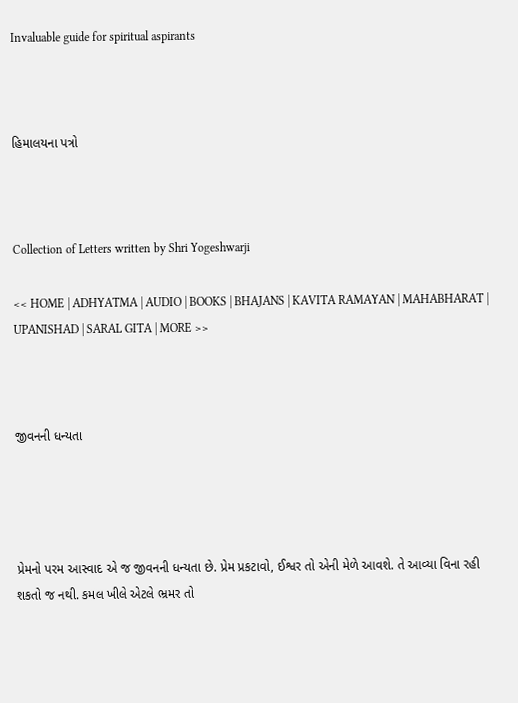Invaluable guide for spiritual aspirants



હિમાલયના પત્રો



Collection of Letters written by Shri Yogeshwarji

<< HOME | ADHYATMA | AUDIO | BOOKS | BHAJANS | KAVITA RAMAYAN | MAHABHARAT | UPANISHAD | SARAL GITA | MORE >>



જીવનની ધન્યતા




પ્રેમનો પરમ આસ્વાદ એ જ જીવનની ધન્યતા છે. પ્રેમ પ્રકટાવો, ઈશ્વર તો એની મેળે આવશે. તે આવ્યા વિના રહી શકતો જ નથી. કમલ ખીલે એટલે ભ્રમર તો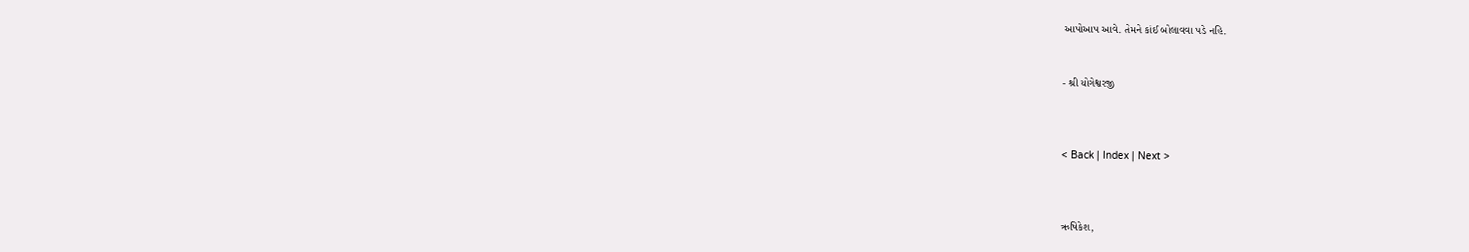આપોઆપ આવે. તેમને કાંઈ બોલાવવા પડે નહિ.


- શ્રી યોગેશ્વરજી



< Back | Index | Next >



ઋષિકેશ,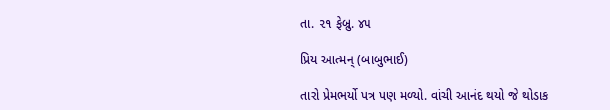તા. ૨૧ ફેબ્રુ. ૪૫

પ્રિય આત્મન્ (બાબુભાઈ)

તારો પ્રેમભર્યો પત્ર પણ મળ્યો. વાંચી આનંદ થયો જે થોડાક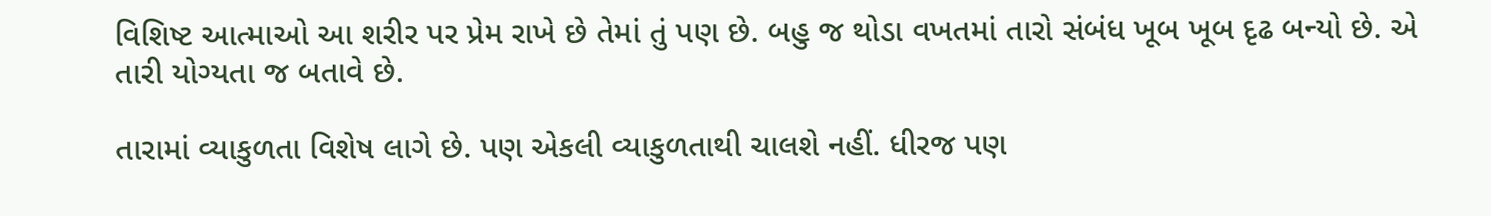વિશિષ્ટ આત્માઓ આ શરીર પર પ્રેમ રાખે છે તેમાં તું પણ છે. બહુ જ થોડા વખતમાં તારો સંબંધ ખૂબ ખૂબ દૃઢ બન્યો છે. એ તારી યોગ્યતા જ બતાવે છે.

તારામાં વ્યાકુળતા વિશેષ લાગે છે. પણ એકલી વ્યાકુળતાથી ચાલશે નહીં. ધીરજ પણ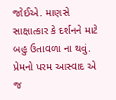જોઈએ. માણસે સાક્ષાત્કાર કે દર્શનને માટે બહુ ઉતાવળા ના થવું. પ્રેમનો પરમ આસ્વાદ એ જ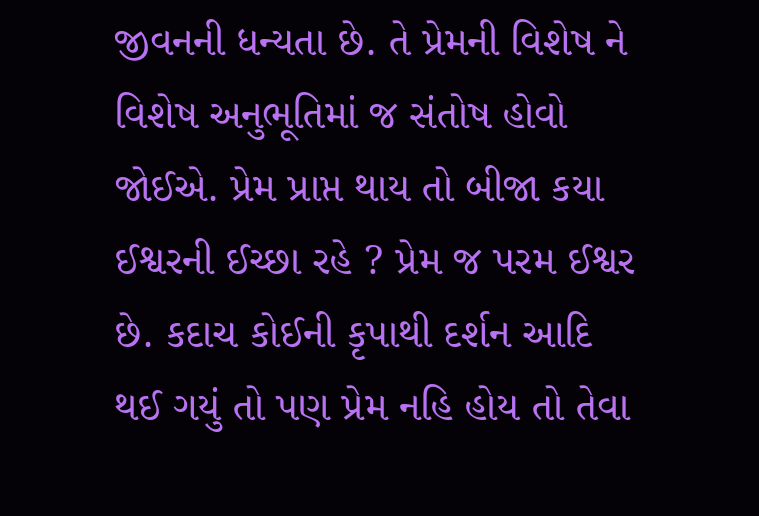જીવનની ધન્યતા છે. તે પ્રેમની વિશેષ ને વિશેષ અનુભૂતિમાં જ સંતોષ હોવો જોઈએ. પ્રેમ પ્રાપ્ત થાય તો બીજા કયા ઈશ્વરની ઈચ્છા રહે ? પ્રેમ જ પરમ ઈશ્વર છે. કદાચ કોઈની કૃપાથી દર્શન આદિ થઈ ગયું તો પણ પ્રેમ નહિ હોય તો તેવા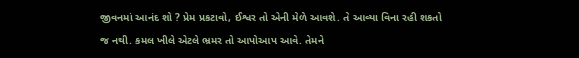જીવનમાં આનંદ શો ? પ્રેમ પ્રકટાવો, ઈશ્વર તો એની મેળે આવશે. તે આવ્યા વિના રહી શકતો જ નથી. કમલ ખીલે એટલે ભ્રમર તો આપોઆપ આવે. તેમને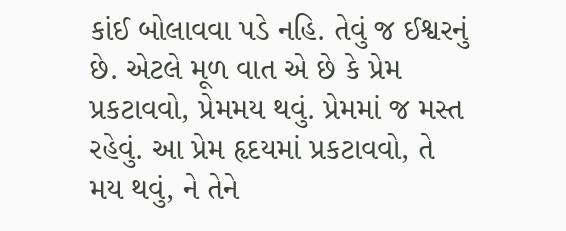કાંઈ બોલાવવા પડે નહિ. તેવું જ ઈશ્વરનું છે. એટલે મૂળ વાત એ છે કે પ્રેમ પ્રકટાવવો, પ્રેમમય થવું. પ્રેમમાં જ મસ્ત રહેવું. આ પ્રેમ હૃદયમાં પ્રકટાવવો, તે મય થવું, ને તેને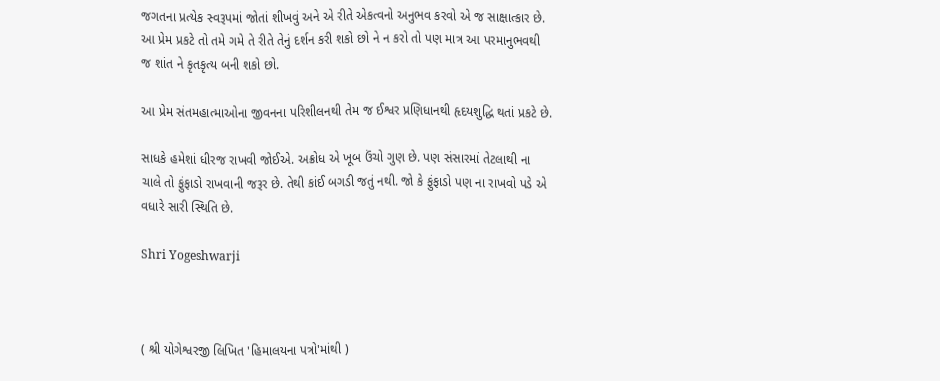જગતના પ્રત્યેક સ્વરૂપમાં જોતાં શીખવું અને એ રીતે એકત્વનો અનુભવ કરવો એ જ સાક્ષાત્કાર છે. આ પ્રેમ પ્રકટે તો તમે ગમે તે રીતે તેનું દર્શન કરી શકો છો ને ન કરો તો પણ માત્ર આ પરમાનુભવથી જ શાંત ને કૃતકૃત્ય બની શકો છો.

આ પ્રેમ સંતમહાત્માઓના જીવનના પરિશીલનથી તેમ જ ઈશ્વર પ્રણિધાનથી હૃદયશુદ્ધિ થતાં પ્રકટે છે.

સાધકે હમેશાં ધીરજ રાખવી જોઈએ. અક્રોધ એ ખૂબ ઉંચો ગુણ છે. પણ સંસારમાં તેટલાથી ના ચાલે તો ફુંફાડો રાખવાની જરૂર છે. તેથી કાંઈ બગડી જતું નથી. જો કે ફુંફાડો પણ ના રાખવો પડે એ વધારે સારી સ્થિતિ છે.

Shri Yogeshwarji



( શ્રી યોગેશ્વરજી લિખિત 'હિમાલયના પત્રો'માંથી )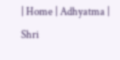| Home | Adhyatma | Shri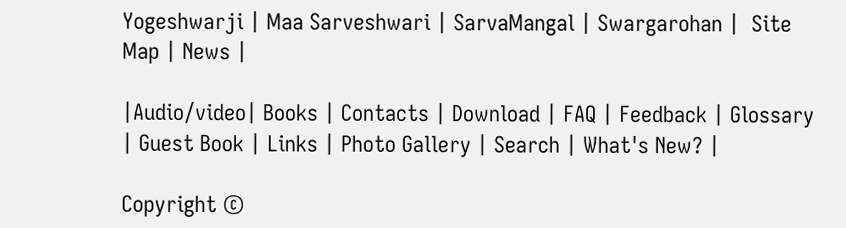Yogeshwarji | Maa Sarveshwari | SarvaMangal | Swargarohan |  Site Map | News |

|Audio/video| Books | Contacts | Download | FAQ | Feedback | Glossary | Guest Book | Links | Photo Gallery | Search | What's New? |

Copyright ©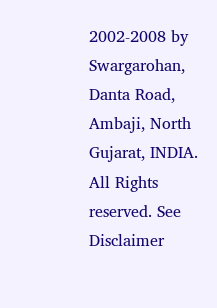2002-2008 by Swargarohan, Danta Road, Ambaji, North Gujarat, INDIA.  All Rights reserved. See Disclaimer